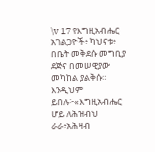\v 17 የእግዚአብሔር አገልጋዮች፥ ካህናቱ፥ በቤት መቅደሱ መግቢያ ደጅና በመሠዊያው መካከል ያልቅሱ። እንዲህም ይበሉ፦«እግዚአብሔር ሆይ ለሕዝብህ ራራ፥አሕዛብ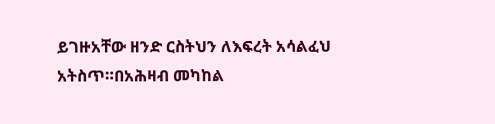ይገዙአቸው ዘንድ ርስትህን ለእፍረት አሳልፈህ አትስጥ።በአሕዛብ መካከል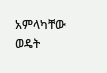አምላካቸው ወዴት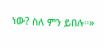ነው? ስለ ምን ይበሉ።»